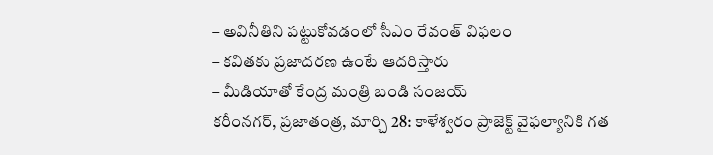– అవినీతిని పట్టుకోవడంలో సీఎం రేవంత్ విఫలం
– కవితకు ప్రజాదరణ ఉంటే ఆదరిస్తారు
– మీడియాతో కేంద్ర మంత్రి బండి సంజయ్
కరీంనగర్, ప్రజాతంత్ర, మార్చి 28: కాళేశ్వరం ప్రాజెక్ట్ వైఫల్యానికి గత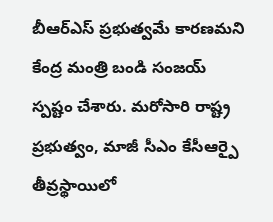బీఆర్ఎస్ ప్రభుత్వమే కారణమని కేంద్ర మంత్రి బండి సంజయ్ స్పష్టం చేశారు. మరోసారి రాష్ట్ర ప్రభుత్వం, మాజీ సీఎం కేసీఆర్పై తీవ్రస్థాయిలో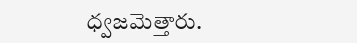ధ్వజమెత్తారు.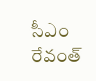సీఎం రేవంత్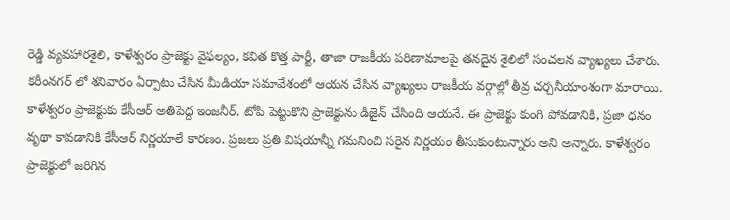రెడ్డి వ్యవహారశైలి, కాళేశ్వరం ప్రాజెక్టు వైఫల్యం, కవిత కొత్త పార్టీ, తాజా రాజకీయ పరిణామాలపై తనదైన శైలిలో సంచలన వ్యాఖ్యలు చేశారు. కరీంనగర్ లో శనివారం ఏర్పాటు చేసిన మీడియా సమావేశంలో ఆయన చేసిన వ్యాఖ్యలు రాజకీయ వర్గాల్లో తీవ్ర చర్చనీయాంశంగా మారాయి. కాళేశ్వరం ప్రాజెక్టుకు కేసీఆర్ అతిపెద్ద ఇంజనీర్. టోపి పెట్టుకొని ప్రాజెక్టును డిజైన్ చేసింది ఆయనే. ఈ ప్రాజెక్టు కుంగి పోవడానికి, ప్రజా ధనం వృథా కావడానికి కేసీఆర్ నిర్ణయాలే కారణం. ప్రజలు ప్రతి విషయాన్నీ గమనించి సరైన నిర్ణయం తీసుకుంటున్నారు అని అన్నారు. కాళేశ్వరం ప్రాజెక్టులో జరిగిన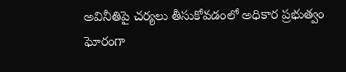అవినీతిపై చర్యలు తీసుకోవడంలో అధికార ప్రభుత్వం ఘోరంగా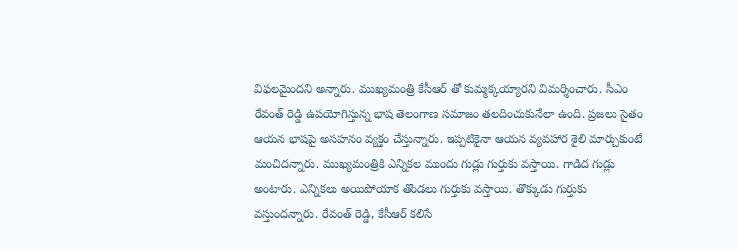విఫలమైందని అన్నారు. ముఖ్యమంత్రి కేసీఆర్ తో కుమ్మక్కయ్యారని విమర్శించారు. సీఎం రేవంత్ రెడ్డి ఉపయోగిస్తున్న భాష తెలంగాణ సమాజం తలదించుకునేలా ఉంది. ప్రజలు సైతం ఆయన భాషపై అసహనం వ్యక్తం చేస్తున్నారు. ఇప్పటికైనా ఆయన వ్యవహార శైలి మార్చుకుంటే మంచిదన్నారు. ముఖ్యమంత్రికి ఎన్నికల ముందు గుడ్లు గుర్తుకు వస్తాయి. గాడిద గుడ్లు అంటారు. ఎన్నికలు అయిపోయాక తొండలు గుర్తుకు వస్తాయి. తొక్కుడు గుర్తుకు వస్తుందన్నారు. రేవంత్ రెడ్డి, కేసీఆర్ కలిసే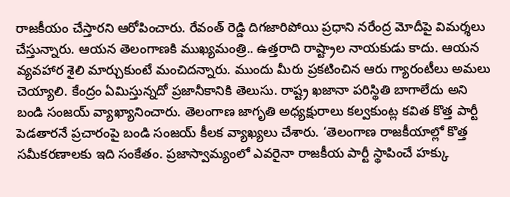రాజకీయం చేస్తారని ఆరోపించారు. రేవంత్ రెడ్డి దిగజారిపోయి ప్రధాని నరేంద్ర మోదీపై విమర్శలు చేస్తున్నారు. ఆయన తెలంగాణకి ముఖ్యమంత్రి.. ఉత్తరాది రాష్ట్రాల నాయకుడు కాదు. ఆయన వ్యవహార శైలి మార్చుకుంటే మంచిదన్నారు. ముందు మీరు ప్రకటించిన ఆరు గ్యారంటీలు అమలు చెయ్యాలి. కేంద్రం ఏమిస్తున్నదో ప్రజానీకానికి తెలుసు. రాష్ట్ర ఖజానా పరిస్థితి బాగాలేదు అని బండి సంజయ్ వ్యాఖ్యానించారు. తెలంగాణ జాగృతి అధ్యక్షురాలు కల్వకుంట్ల కవిత కొత్త పార్టీ పెడతారనే ప్రచారంపై బండి సంజయ్ కీలక వ్యాఖ్యలు చేశారు. ‘తెలంగాణ రాజకీయాల్లో కొత్త సమీకరణాలకు ఇది సంకేతం. ప్రజాస్వామ్యంలో ఎవరైనా రాజకీయ పార్టీ స్థాపించే హక్కు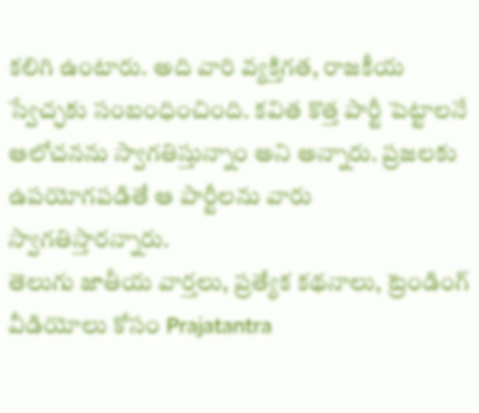కలిగి ఉంటారు. అది వారి వ్యక్తిగత, రాజకీయ స్వేచ్ఛకు సంబంధించింది. కవిత కొత్త పార్టీ పెట్టాలనే ఆలోచనను స్వాగతిస్తున్నాం అని అన్నారు. ప్రజలకు ఉపయోగపడితే ఆ పార్టీలను వారు స్వాగతిస్తారన్నారు.
తెలుగు జాతీయ వార్తలు, ప్రత్యేక కథనాలు, ట్రెండింగ్ వీడియోలు కోసం Prajatantra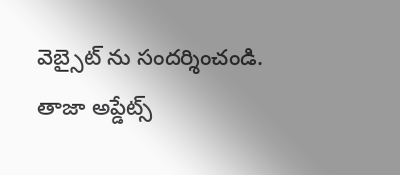వెబ్సైట్ ను సందర్శించండి. తాజా అప్డేట్స్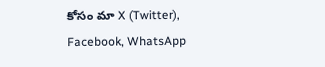కోసం మా X (Twitter), Facebook, WhatsApp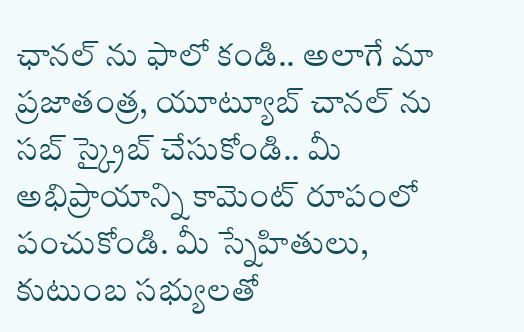ఛానల్ ను ఫాలో కండి.. అలాగే మా ప్రజాతంత్ర, యూట్యూబ్ చానల్ ను సబ్ స్క్రైబ్ చేసుకోండి.. మీ అభిప్రాయాన్ని కామెంట్ రూపంలో పంచుకోండి. మీ స్నేహితులు, కుటుంబ సభ్యులతో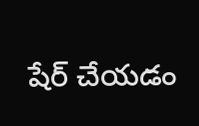షేర్ చేయడం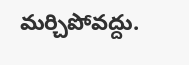మర్చిపోవద్దు.